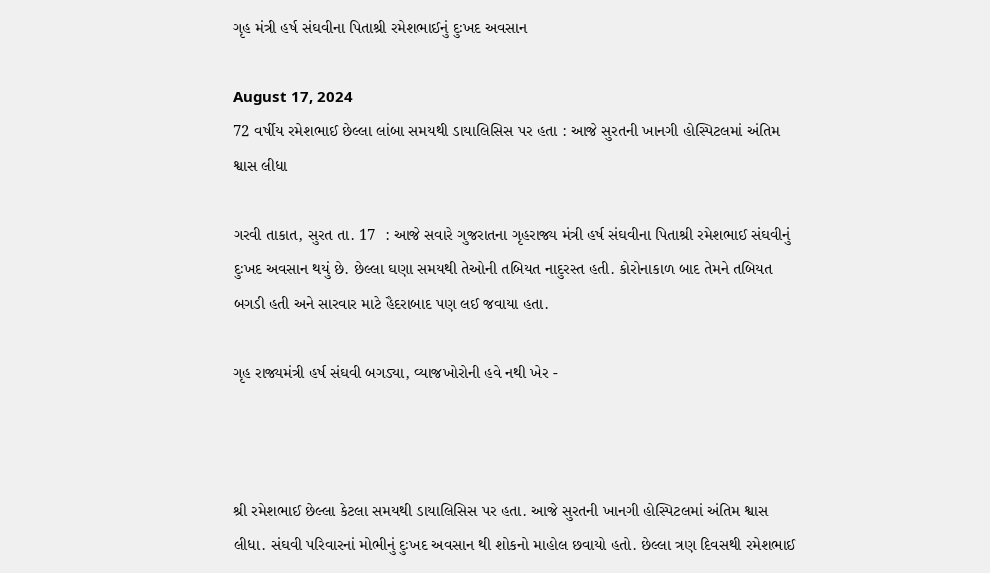ગૃહ મંત્રી હર્ષ સંઘવીના પિતાશ્રી રમેશભાઈનું દુઃખદ અવસાન

August 17, 2024
72 વર્ષીય રમેશભાઈ છેલ્લા લાંબા સમયથી ડાયાલિસિસ પર હતા : આજે સુરતની ખાનગી હોસ્પિટલમાં અંતિમ શ્વાસ લીધા

ગરવી તાકાત, સુરત તા. 17  : આજે સવારે ગુજરાતના ગૃહરાજ્ય મંત્રી હર્ષ સંઘવીના પિતાશ્રી રમેશભાઈ સંઘવીનું દુઃખદ અવસાન થયું છે. છેલ્લા ઘણા સમયથી તેઓની તબિયત નાદુરસ્ત હતી. કોરોનાકાળ બાદ તેમને તબિયત બગડી હતી અને સારવાર માટે હૈદરાબાદ પણ લઈ જવાયા હતા.

ગૃહ રાજ્યમંત્રી હર્ષ સંઘવી બગડ્યા, વ્યાજખોરોની હવે નથી ખેર -



શ્રી રમેશભાઈ છેલ્લા કેટલા સમયથી ડાયાલિસિસ પર હતા. આજે સુરતની ખાનગી હોસ્પિટલમાં અંતિમ શ્વાસ લીધા. સંઘવી પરિવારનાં મોભીનું દુઃખદ અવસાન થી શોકનો માહોલ છવાયો હતો. છેલ્લા ત્રણ દિવસથી રમેશભાઈ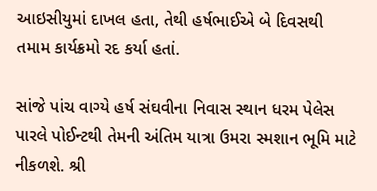આઇસીયુમાં દાખલ હતા, તેથી હર્ષભાઈએ બે દિવસથી તમામ કાર્યક્રમો રદ કર્યા હતાં.

સાંજે પાંચ વાગ્યે હર્ષ સંઘવીના નિવાસ સ્થાન ધરમ પેલેસ પારલે પોઈન્ટથી તેમની અંતિમ યાત્રા ઉમરા સ્મશાન ભૂમિ માટે નીકળશે. શ્રી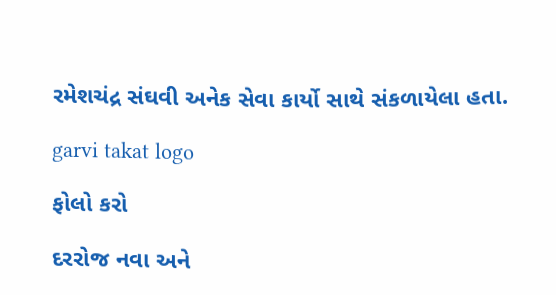રમેશચંદ્ર સંઘવી અનેક સેવા કાર્યો સાથે સંકળાયેલા હતા.

garvi takat logo

ફોલો કરો

દરરોજ નવા અને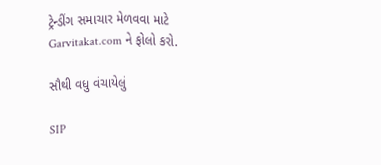ટ્રેન્ડીંગ સમાચાર મેળવવા માટે Garvitakat.com ને ફોલો કરો.

સૌથી વધુ વંચાયેલું

SIP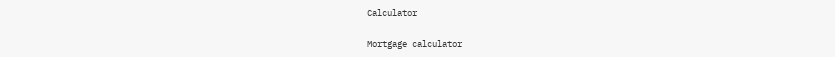Calculator

Mortgage calculator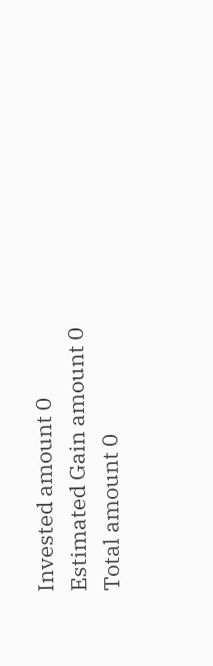Invested amount 0
Estimated Gain amount 0
Total amount 0